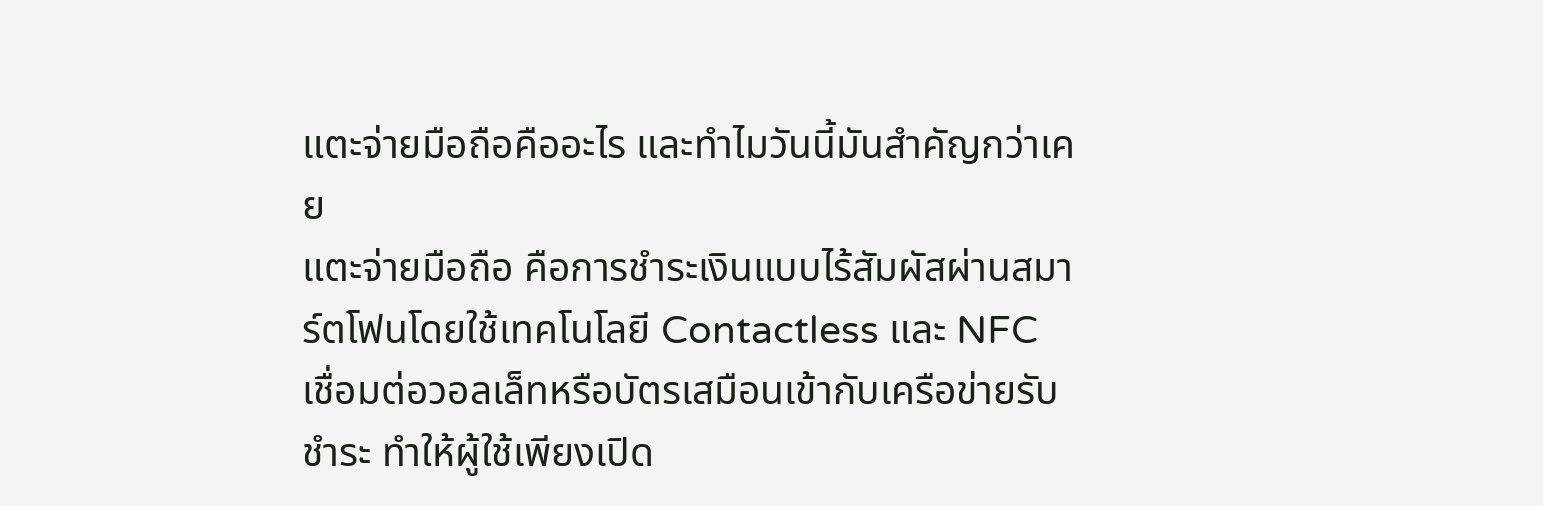แตะจ่ายมือถือคืออะไร และทำไมวันนี้มันสำคัญกว่าเคย
แตะจ่ายมือถือ คือการชำระเงินแบบไร้สัมผัสผ่านสมาร์ตโฟนโดยใช้เทคโนโลยี Contactless และ NFC เชื่อมต่อวอลเล็ทหรือบัตรเสมือนเข้ากับเครือข่ายรับชำระ ทำให้ผู้ใช้เพียงเปิด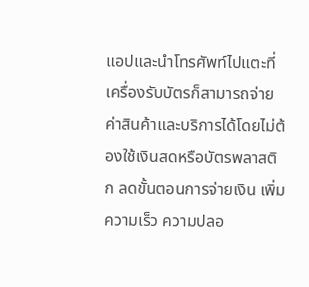แอปและนำโทรศัพท์ไปแตะที่เครื่องรับบัตรก็สามารถจ่ายค่าสินค้าและบริการได้โดยไม่ต้องใช้เงินสดหรือบัตรพลาสติก ลดขั้นตอนการจ่ายเงิน เพิ่มความเร็ว ความปลอ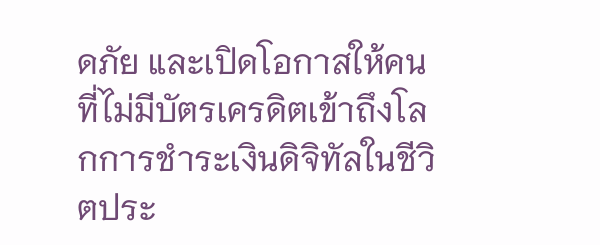ดภัย และเปิดโอกาสให้คนที่ไม่มีบัตรเครดิตเข้าถึงโลกการชำระเงินดิจิทัลในชีวิตประ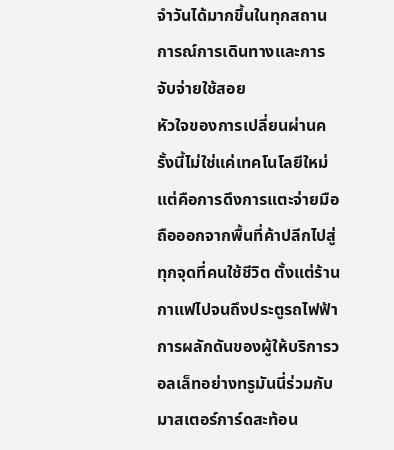จำวันได้มากขึ้นในทุกสถานการณ์การเดินทางและการจับจ่ายใช้สอย
หัวใจของการเปลี่ยนผ่านครั้งนี้ไม่ใช่แค่เทคโนโลยีใหม่ แต่คือการดึงการแตะจ่ายมือถือออกจากพื้นที่ค้าปลีกไปสู่ทุกจุดที่คนใช้ชีวิต ตั้งแต่ร้านกาแฟไปจนถึงประตูรถไฟฟ้า การผลักดันของผู้ให้บริการวอลเล็ทอย่างทรูมันนี่ร่วมกับมาสเตอร์การ์ดสะท้อน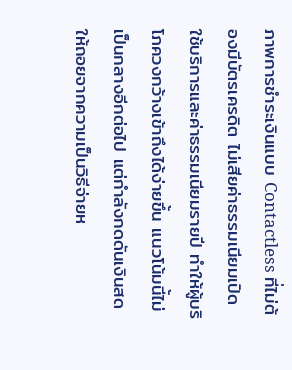ภาพการชำระเงินแบบ Contactless ที่ไม่ต้องมีบัตรเครดิต ไม่เสียค่าธรรมเนียมเปิดใช้บริการและค่าธรรมเนียมรายปี ทำให้ผู้บริโภควงกว้างเข้าถึงได้ง่ายขึ้น แนวโน้มนี้ไม่เป็นกลางอีกต่อไป แต่กำลังกดดันเงินสดให้ถอยจากความเป็นวิธีจ่ายห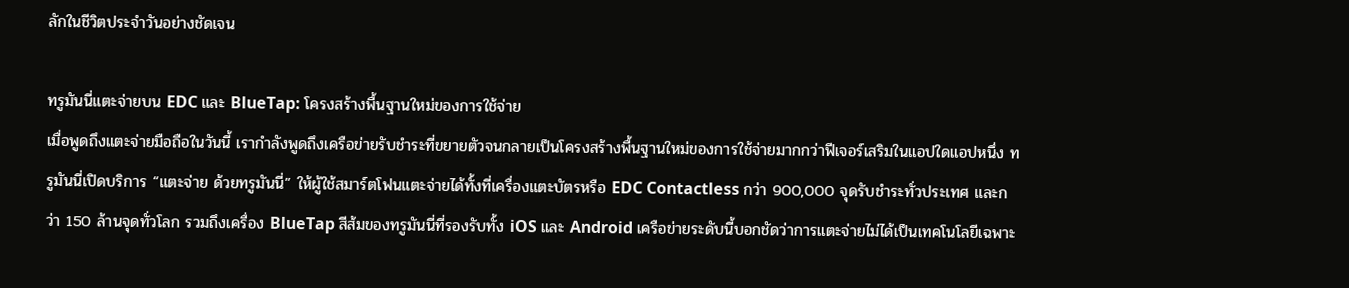ลักในชีวิตประจำวันอย่างชัดเจน

ทรูมันนี่แตะจ่ายบน EDC และ BlueTap: โครงสร้างพื้นฐานใหม่ของการใช้จ่าย
เมื่อพูดถึงแตะจ่ายมือถือในวันนี้ เรากำลังพูดถึงเครือข่ายรับชำระที่ขยายตัวจนกลายเป็นโครงสร้างพื้นฐานใหม่ของการใช้จ่ายมากกว่าฟีเจอร์เสริมในแอปใดแอปหนึ่ง ทรูมันนี่เปิดบริการ “แตะจ่าย ด้วยทรูมันนี่” ให้ผู้ใช้สมาร์ตโฟนแตะจ่ายได้ทั้งที่เครื่องแตะบัตรหรือ EDC Contactless กว่า 900,000 จุดรับชำระทั่วประเทศ และกว่า 150 ล้านจุดทั่วโลก รวมถึงเครื่อง BlueTap สีส้มของทรูมันนี่ที่รองรับทั้ง iOS และ Android เครือข่ายระดับนี้บอกชัดว่าการแตะจ่ายไม่ได้เป็นเทคโนโลยีเฉพาะ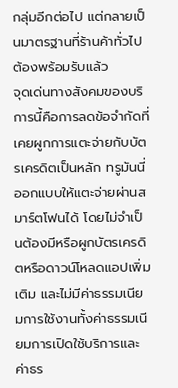กลุ่มอีกต่อไป แต่กลายเป็นมาตรฐานที่ร้านค้าทั่วไปต้องพร้อมรับแล้ว
จุดเด่นทางสังคมของบริการนี้คือการลดข้อจำกัดที่เคยผูกการแตะจ่ายกับบัตรเครดิตเป็นหลัก ทรูมันนี่ออกแบบให้แตะจ่ายผ่านสมาร์ตโฟนได้ โดยไม่จำเป็นต้องมีหรือผูกบัตรเครดิตหรือดาวน์โหลดแอปเพิ่มเติม และไม่มีค่าธรรมเนียมการใช้งานทั้งค่าธรรมเนียมการเปิดใช้บริการและค่าธร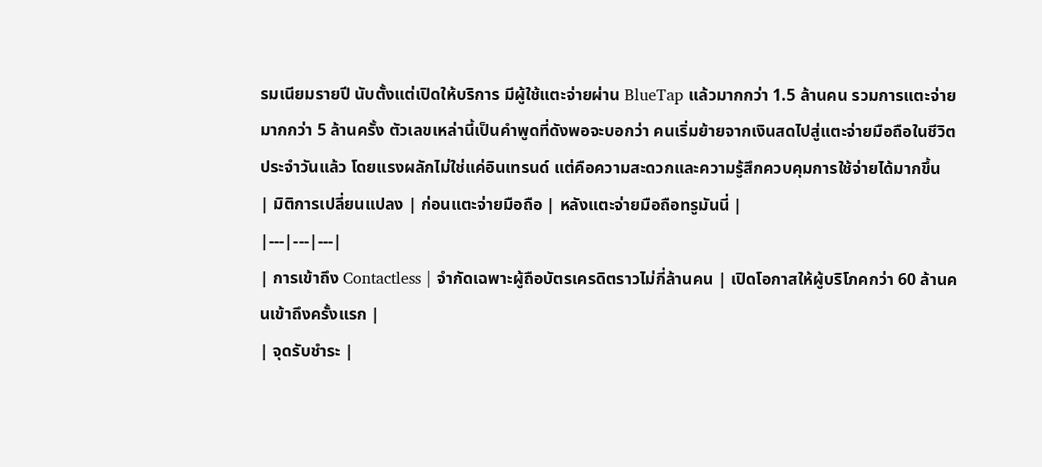รมเนียมรายปี นับตั้งแต่เปิดให้บริการ มีผู้ใช้แตะจ่ายผ่าน BlueTap แล้วมากกว่า 1.5 ล้านคน รวมการแตะจ่ายมากกว่า 5 ล้านครั้ง ตัวเลขเหล่านี้เป็นคำพูดที่ดังพอจะบอกว่า คนเริ่มย้ายจากเงินสดไปสู่แตะจ่ายมือถือในชีวิตประจำวันแล้ว โดยแรงผลักไม่ใช่แค่อินเทรนด์ แต่คือความสะดวกและความรู้สึกควบคุมการใช้จ่ายได้มากขึ้น
| มิติการเปลี่ยนแปลง | ก่อนแตะจ่ายมือถือ | หลังแตะจ่ายมือถือทรูมันนี่ |
|---|---|---|
| การเข้าถึง Contactless | จำกัดเฉพาะผู้ถือบัตรเครดิตราวไม่กี่ล้านคน | เปิดโอกาสให้ผู้บริโภคกว่า 60 ล้านคนเข้าถึงครั้งแรก |
| จุดรับชำระ |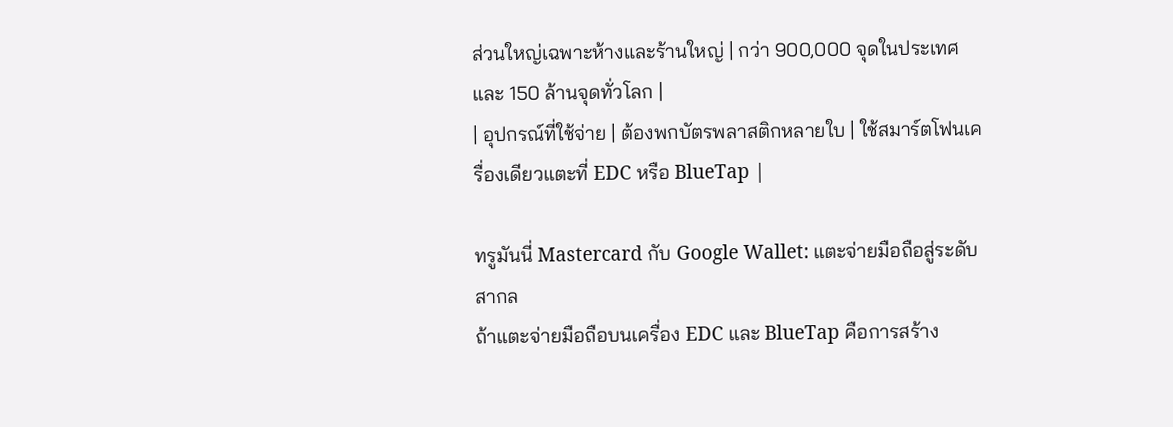ส่วนใหญ่เฉพาะห้างและร้านใหญ่ | กว่า 900,000 จุดในประเทศ และ 150 ล้านจุดทั่วโลก |
| อุปกรณ์ที่ใช้จ่าย | ต้องพกบัตรพลาสติกหลายใบ | ใช้สมาร์ตโฟนเครื่องเดียวแตะที่ EDC หรือ BlueTap |

ทรูมันนี่ Mastercard กับ Google Wallet: แตะจ่ายมือถือสู่ระดับสากล
ถ้าแตะจ่ายมือถือบนเครื่อง EDC และ BlueTap คือการสร้าง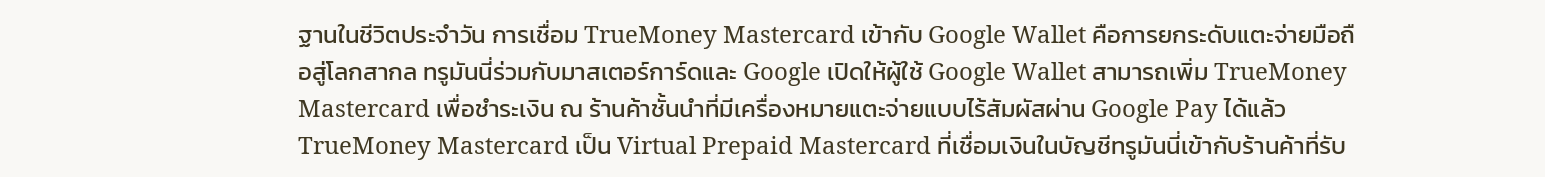ฐานในชีวิตประจำวัน การเชื่อม TrueMoney Mastercard เข้ากับ Google Wallet คือการยกระดับแตะจ่ายมือถือสู่โลกสากล ทรูมันนี่ร่วมกับมาสเตอร์การ์ดและ Google เปิดให้ผู้ใช้ Google Wallet สามารถเพิ่ม TrueMoney Mastercard เพื่อชำระเงิน ณ ร้านค้าชั้นนำที่มีเครื่องหมายแตะจ่ายแบบไร้สัมผัสผ่าน Google Pay ได้แล้ว TrueMoney Mastercard เป็น Virtual Prepaid Mastercard ที่เชื่อมเงินในบัญชีทรูมันนี่เข้ากับร้านค้าที่รับ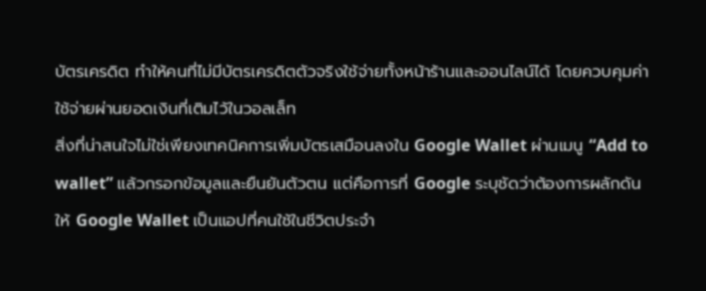บัตรเครดิต ทำให้คนที่ไม่มีบัตรเครดิตตัวจริงใช้จ่ายทั้งหน้าร้านและออนไลน์ได้ โดยควบคุมค่าใช้จ่ายผ่านยอดเงินที่เติมไว้ในวอลเล็ท
สิ่งที่น่าสนใจไม่ใช่เพียงเทคนิคการเพิ่มบัตรเสมือนลงใน Google Wallet ผ่านเมนู “Add to wallet” แล้วกรอกข้อมูลและยืนยันตัวตน แต่คือการที่ Google ระบุชัดว่าต้องการผลักดันให้ Google Wallet เป็นแอปที่คนใช้ในชีวิตประจำ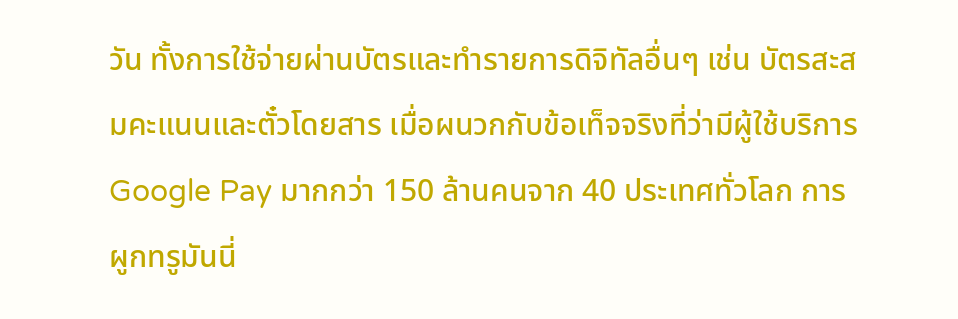วัน ทั้งการใช้จ่ายผ่านบัตรและทำรายการดิจิทัลอื่นๆ เช่น บัตรสะสมคะแนนและตั๋วโดยสาร เมื่อผนวกกับข้อเท็จจริงที่ว่ามีผู้ใช้บริการ Google Pay มากกว่า 150 ล้านคนจาก 40 ประเทศทั่วโลก การผูกทรูมันนี่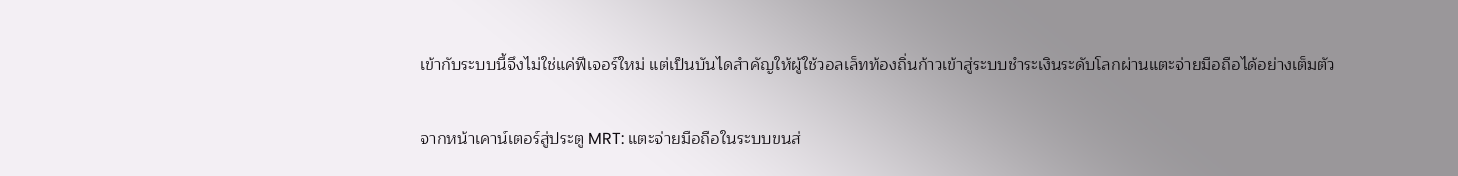เข้ากับระบบนี้จึงไม่ใช่แค่ฟีเจอร์ใหม่ แต่เป็นบันไดสำคัญให้ผู้ใช้วอลเล็ทท้องถิ่นก้าวเข้าสู่ระบบชำระเงินระดับโลกผ่านแตะจ่ายมือถือได้อย่างเต็มตัว

จากหน้าเคาน์เตอร์สู่ประตู MRT: แตะจ่ายมือถือในระบบขนส่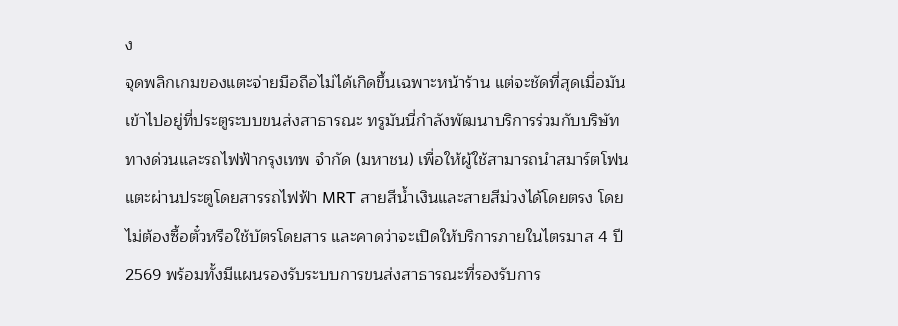ง
จุดพลิกเกมของแตะจ่ายมือถือไม่ได้เกิดขึ้นเฉพาะหน้าร้าน แต่จะชัดที่สุดเมื่อมันเข้าไปอยู่ที่ประตูระบบขนส่งสาธารณะ ทรูมันนี่กำลังพัฒนาบริการร่วมกับบริษัท ทางด่วนและรถไฟฟ้ากรุงเทพ จำกัด (มหาชน) เพื่อให้ผู้ใช้สามารถนำสมาร์ตโฟนแตะผ่านประตูโดยสารรถไฟฟ้า MRT สายสีน้ำเงินและสายสีม่วงได้โดยตรง โดยไม่ต้องซื้อตั๋วหรือใช้บัตรโดยสาร และคาดว่าจะเปิดให้บริการภายในไตรมาส 4 ปี 2569 พร้อมทั้งมีแผนรองรับระบบการขนส่งสาธารณะที่รองรับการ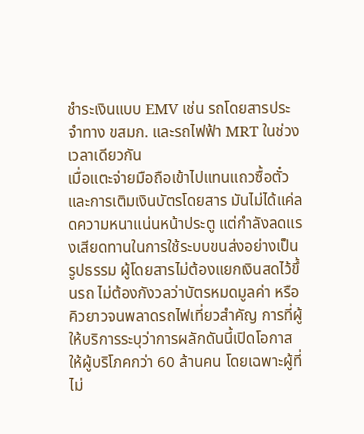ชำระเงินแบบ EMV เช่น รถโดยสารประจำทาง ขสมก. และรถไฟฟ้า MRT ในช่วงเวลาเดียวกัน
เมื่อแตะจ่ายมือถือเข้าไปแทนแถวซื้อตั๋วและการเติมเงินบัตรโดยสาร มันไม่ได้แค่ลดความหนาแน่นหน้าประตู แต่กำลังลดแรงเสียดทานในการใช้ระบบขนส่งอย่างเป็นรูปธรรม ผู้โดยสารไม่ต้องแยกเงินสดไว้ขึ้นรถ ไม่ต้องกังวลว่าบัตรหมดมูลค่า หรือคิวยาวจนพลาดรถไฟเที่ยวสำคัญ การที่ผู้ให้บริการระบุว่าการผลักดันนี้เปิดโอกาสให้ผู้บริโภคกว่า 60 ล้านคน โดยเฉพาะผู้ที่ไม่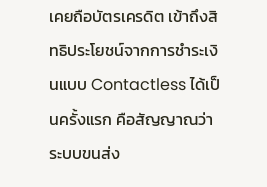เคยถือบัตรเครดิต เข้าถึงสิทธิประโยชน์จากการชำระเงินแบบ Contactless ได้เป็นครั้งแรก คือสัญญาณว่าระบบขนส่ง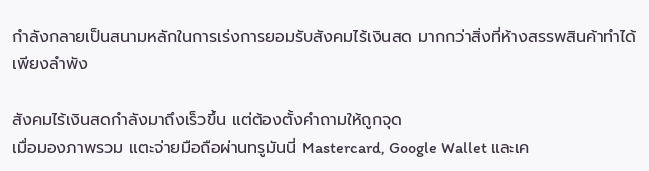กำลังกลายเป็นสนามหลักในการเร่งการยอมรับสังคมไร้เงินสด มากกว่าสิ่งที่ห้างสรรพสินค้าทำได้เพียงลำพัง

สังคมไร้เงินสดกำลังมาถึงเร็วขึ้น แต่ต้องตั้งคำถามให้ถูกจุด
เมื่อมองภาพรวม แตะจ่ายมือถือผ่านทรูมันนี่ Mastercard, Google Wallet และเค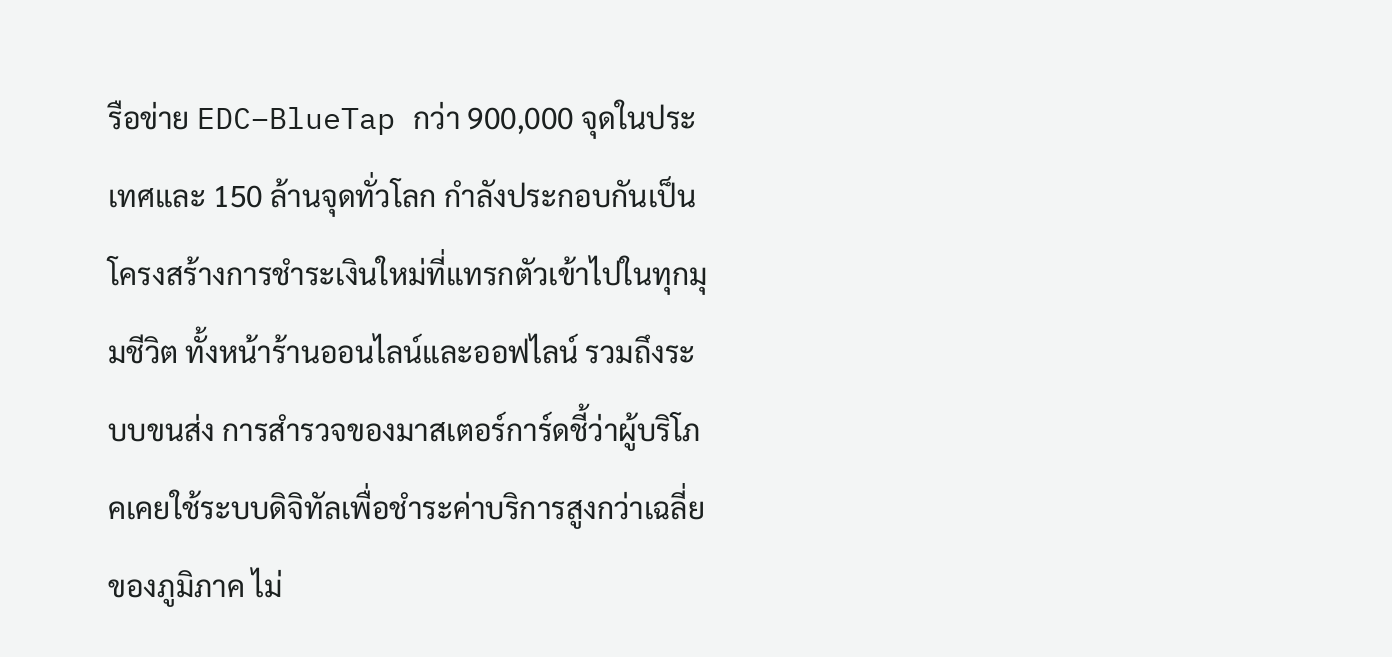รือข่าย EDC–BlueTap กว่า 900,000 จุดในประเทศและ 150 ล้านจุดทั่วโลก กำลังประกอบกันเป็นโครงสร้างการชำระเงินใหม่ที่แทรกตัวเข้าไปในทุกมุมชีวิต ทั้งหน้าร้านออนไลน์และออฟไลน์ รวมถึงระบบขนส่ง การสำรวจของมาสเตอร์การ์ดชี้ว่าผู้บริโภคเคยใช้ระบบดิจิทัลเพื่อชำระค่าบริการสูงกว่าเฉลี่ยของภูมิภาค ไม่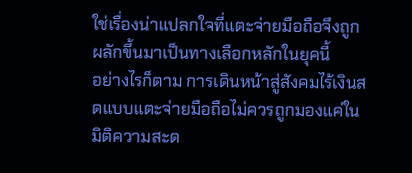ใช่เรื่องน่าแปลกใจที่แตะจ่ายมือถือจึงถูกผลักขึ้นมาเป็นทางเลือกหลักในยุคนี้
อย่างไรก็ตาม การเดินหน้าสู่สังคมไร้เงินสดแบบแตะจ่ายมือถือไม่ควรถูกมองแค่ในมิติความสะด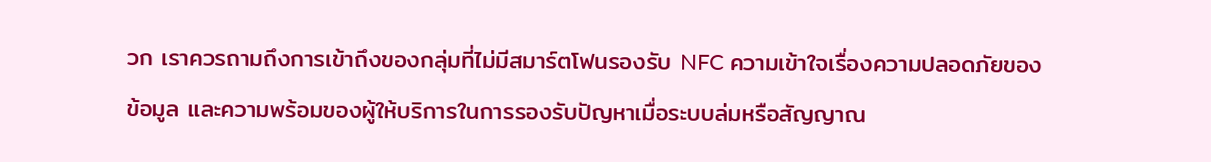วก เราควรถามถึงการเข้าถึงของกลุ่มที่ไม่มีสมาร์ตโฟนรองรับ NFC ความเข้าใจเรื่องความปลอดภัยของข้อมูล และความพร้อมของผู้ให้บริการในการรองรับปัญหาเมื่อระบบล่มหรือสัญญาณ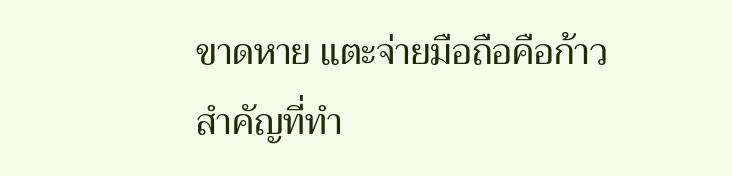ขาดหาย แตะจ่ายมือถือคือก้าวสำคัญที่ทำ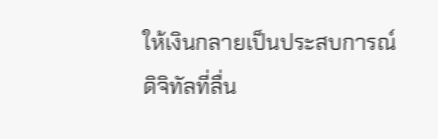ให้เงินกลายเป็นประสบการณ์ดิจิทัลที่ลื่น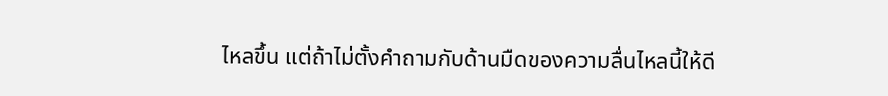ไหลขึ้น แต่ถ้าไม่ตั้งคำถามกับด้านมืดของความลื่นไหลนี้ให้ดี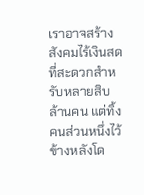เราอาจสร้างสังคมไร้เงินสดที่สะดวกสำหรับหลายสิบล้านคน แต่ทิ้งคนส่วนหนึ่งไว้ข้างหลังโด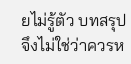ยไม่รู้ตัว บทสรุปจึงไม่ใช่ว่าควรห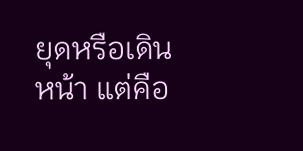ยุดหรือเดินหน้า แต่คือ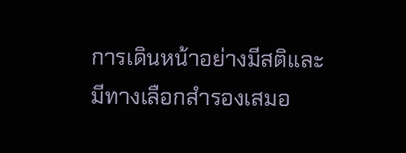การเดินหน้าอย่างมีสติและมีทางเลือกสำรองเสมอ